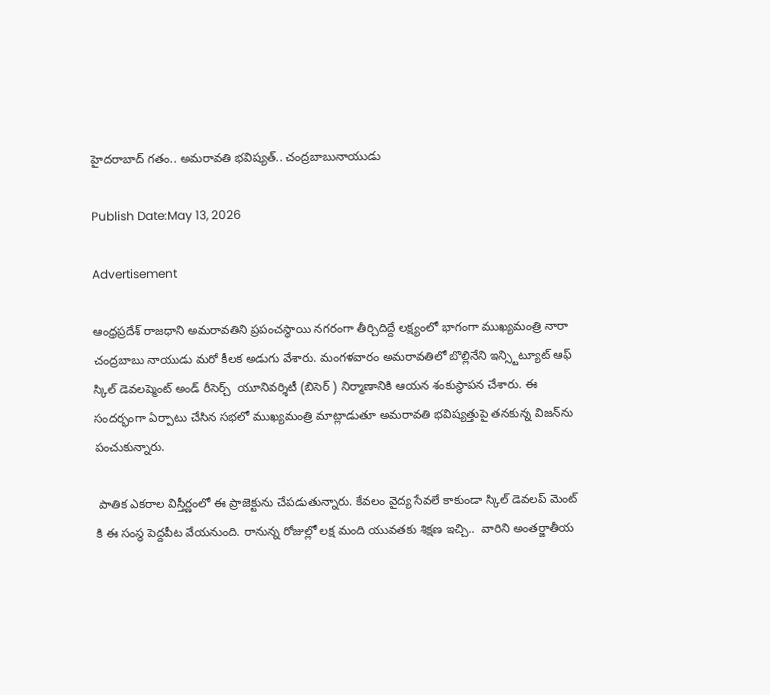హైదరాబాద్ గతం.. అమరావతి భవిష్యత్.. చంద్రబాబునాయుడు

Publish Date:May 13, 2026

Advertisement

ఆంధ్రప్రదేశ్ రాజధాని అమరావతిని ప్రపంచస్థాయి నగరంగా తీర్చిదిద్దే లక్ష్యంలో భాగంగా ముఖ్యమంత్రి నారా చంద్రబాబు నాయుడు మరో కీలక అడుగు వేశారు. మంగళవారం అమరావతిలో బొల్లినేని ఇన్స్టిట్యూట్ ఆఫ్ స్కిల్ డెవలప్మెంట్ అండ్ రీసెర్చ్  యూనివర్శిటీ (బిసెర్ ) నిర్మాణానికి ఆయన శంకుస్థాపన చేశారు. ఈ సందర్భంగా ఏర్పాటు చేసిన సభలో ముఖ్యమంత్రి మాట్లాడుతూ అమరావతి భవిష్యత్తుపై తనకున్న విజన్‌ను పంచుకున్నారు.

 పాతిక ఎకరాల విస్తీర్ణంలో ఈ ప్రాజెక్టును చేపడుతున్నారు. కేవలం వైద్య సేవలే కాకుండా స్కిల్ డెవలప్ మెంట్ కి ఈ సంస్థ పెద్దపీట వేయనుంది. రానున్న రోజుల్లో లక్ష మంది యువతకు శిక్షణ ఇచ్చి..  వారిని అంతర్జాతీయ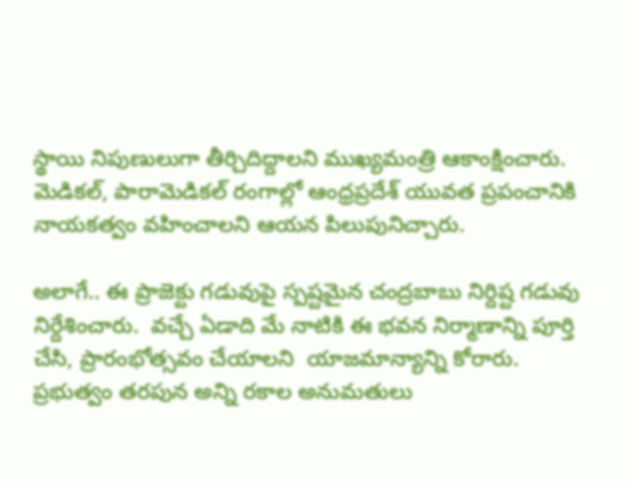స్థాయి నిపుణులుగా తీర్చిదిద్దాలని ముఖ్యమంత్రి ఆకాంక్షించారు. మెడికల్, పారామెడికల్ రంగాల్లో ఆంధ్రప్రదేశ్ యువత ప్రపంచానికి నాయకత్వం వహించాలని ఆయన పిలుపునిచ్చారు.

అలాగే.. ఈ ప్రాజెక్టు గడువుపై స్పష్టమైన చంద్రబాబు నిర్దిష్ట గడువు నిర్దేశించారు.  వచ్చే ఏడాది మే నాటికి ఈ భవన నిర్మాణాన్ని పూర్తి చేసి, ప్రారంభోత్సవం చేయాలని  యాజమాన్యాన్ని కోరారు. ప్రభుత్వం తరపున అన్ని రకాల అనుమతులు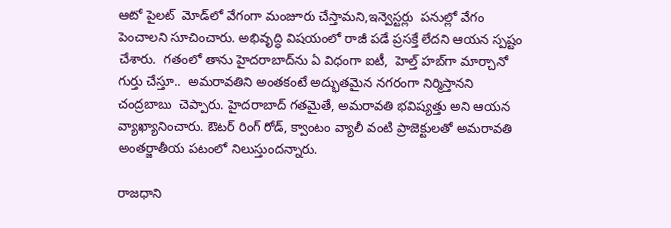ఆటో పైలట్  మోడ్‌లో వేగంగా మంజూరు చేస్తామని,ఇన్వెస్టర్లు  పనుల్లో వేగం పెంచాలని సూచించారు. అభివృద్ధి విషయంలో రాజీ పడే ప్రసక్తే లేదని ఆయన స్పష్టం చేశారు.  గతంలో తాను హైదరాబాద్‌ను ఏ విధంగా ఐటీ,  హెల్త్ హబ్‌గా మార్చానో గుర్తు చేస్తూ..  అమరావతిని అంతకంటే అద్భుతమైన నగరంగా నిర్మిస్తానని చంద్రబాబు  చెప్పారు. హైదరాబాద్ గతమైతే, అమరావతి భవిష్యత్తు అని ఆయన వ్యాఖ్యానించారు. ఔటర్ రింగ్ రోడ్, క్వాంటం వ్యాలీ వంటి ప్రాజెక్టులతో అమరావతి అంతర్జాతీయ పటంలో నిలుస్తుందన్నారు.

రాజధాని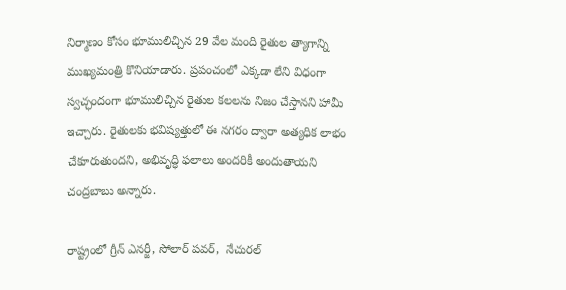నిర్మాణం కోసం భూములిచ్చిన 29 వేల మంది రైతుల త్యాగాన్ని ముఖ్యమంత్రి కొనియాడారు. ప్రపంచంలో ఎక్కడా లేని విధంగా స్వచ్ఛందంగా భూములిచ్చిన రైతుల కలలను నిజం చేస్తానని హామీ ఇచ్చారు. రైతులకు భవిష్యత్తులో ఈ నగరం ద్వారా అత్యధిక లాభం చేకూరుతుందని, అభివృద్ధి ఫలాలు అందరికీ అందుతాయని చంద్రబాబు అన్నారు.

రాష్ట్రంలో గ్రీన్ ఎనర్జీ, సోలార్ పవర్,  నేచురల్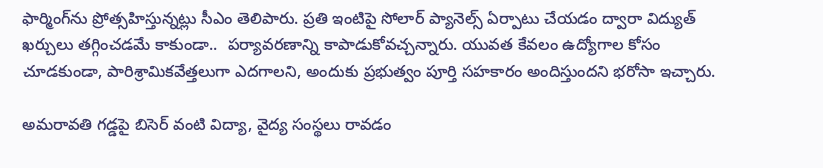ఫార్మింగ్‌ను ప్రోత్సహిస్తున్నట్లు సీఎం తెలిపారు. ప్రతి ఇంటిపై సోలార్ ప్యానెల్స్ ఏర్పాటు చేయడం ద్వారా విద్యుత్ ఖర్చులు తగ్గించడమే కాకుండా..  పర్యావరణాన్ని కాపాడుకోవచ్చన్నారు. యువత కేవలం ఉద్యోగాల కోసం చూడకుండా, పారిశ్రామికవేత్తలుగా ఎదగాలని, అందుకు ప్రభుత్వం పూర్తి సహకారం అందిస్తుందని భరోసా ఇచ్చారు.

అమరావతి గడ్డపై బిసెర్ వంటి విద్యా, వైద్య సంస్థలు రావడం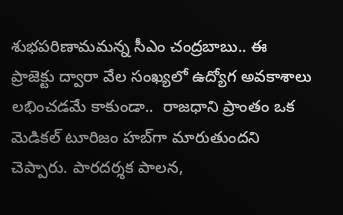శుభపరిణామమన్న సీఎం చంద్రబాబు.. ఈ ప్రాజెక్టు ద్వారా వేల సంఖ్యలో ఉద్యోగ అవకాశాలు లభించడమే కాకుండా..  రాజధాని ప్రాంతం ఒక మెడికల్ టూరిజం హబ్‌గా మారుతుందని చెప్పారు. పారదర్శక పాలన,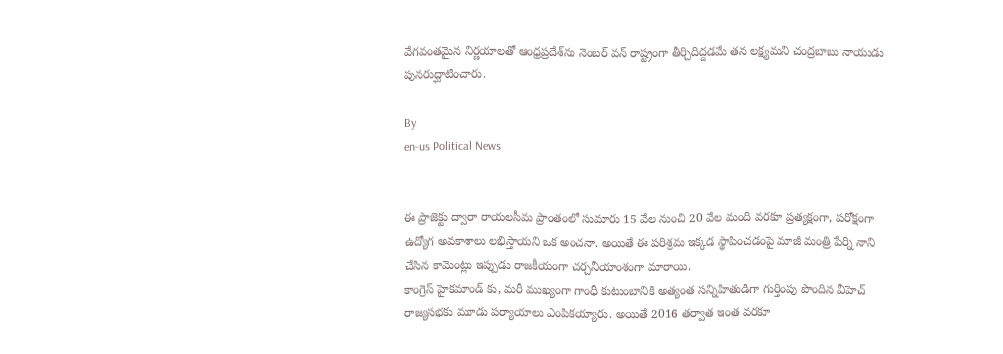వేగవంతమైన నిర్ణయాలతో ఆంధ్రప్రదేశ్‌ను నెంబర్ వన్ రాష్ట్రంగా తీర్చిదిద్దడమే తన లక్ష్యమని చంద్రబాబు నాయుడు పునరుద్ఘాటించారు.

By
en-us Political News


ఈ ప్రాజెక్టు ద్వారా రాయలసీమ ప్రాంతంలో సుమారు 15 వేల‌ నుంచి 20 వేల‌ మంది వ‌ర‌కూ ప్రత్యక్షంగా, పరోక్షంగా ఉద్యోగ అవకాశాలు లభిస్తాయని ఒక‌ అంచనా. అయితే ఈ ప‌రిశ్ర‌మ ఇక్క‌డ స్థాపించ‌డంపై మాజీ మంత్రి పేర్ని నాని చేసిన కామెంట్లు ఇప్పుడు రాజకీయంగా చర్చనీయాంశంగా మారాయి.
కాంగ్రెస్ హైకమాండ్ కు, మరీ ముఖ్యంగా గాంధీ కుటుంబానికి అత్యంత సన్నిహితుడిగా గుర్తింపు పొందిన వీహెచ్ రాజ్యసభకు మూడు పర్యాయాలు ఎంపికయ్యారు. అయితే 2016 తర్వాత ఇంత వరకూ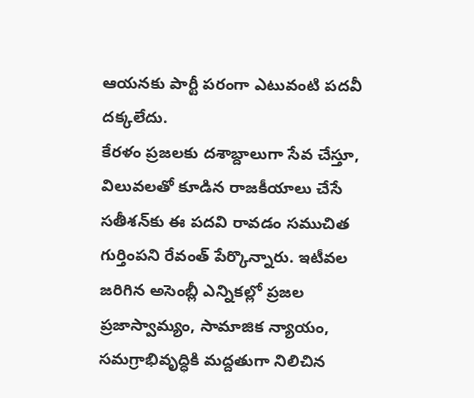ఆయనకు పార్టీ పరంగా ఎటువంటి పదవీ దక్కలేదు.
కేరళం ప్ర‌జ‌ల‌కు దశాబ్దాలుగా సేవ చేస్తూ, విలువలతో కూడిన‌ రాజకీయాలు చేసే సతీశన్‌కు ఈ పదవి రావడం సముచిత గుర్తింపని రేవంత్ పేర్కొన్నారు. ఇటీవల జరిగిన అసెంబ్లీ ఎన్నికల్లో ప్రజల ప్రజాస్వామ్యం, సామాజిక న్యాయం, సమగ్రాభివృద్ధికి మద్దతుగా నిలిచిన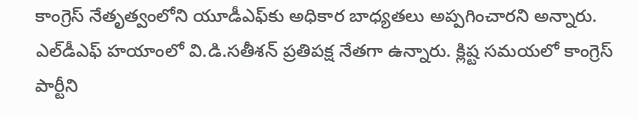కాంగ్రెస్ నేతృత్వంలోని యూడీఎఫ్‌కు అధికార బాధ్యతలు అప్పగించారని అన్నారు.
ఎల్‌డీఎఫ్ హయాంలో వి.డి.సతీశన్ ప్రతిపక్ష నేతగా ఉన్నారు. క్లిష్ట సమయలో కాంగ్రెస్ పార్టీని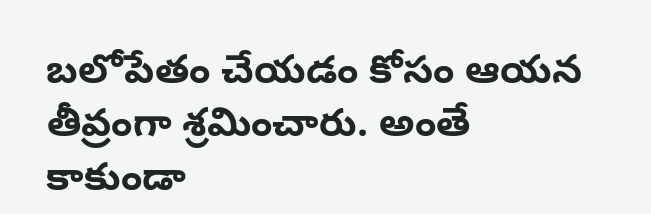బలోపేతం చేయడం కోసం ఆయన తీవ్రంగా శ్రమించారు. అంతే కాకుండా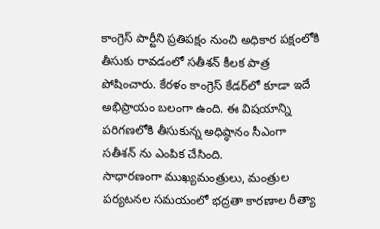కాంగ్రెస్ పార్టీని ప్రతిపక్షం నుంచి అధికార పక్షంలోకి తీసుకు రావడంలో సతీశన్ కీలక పాత్ర పోషించారు. కేరళం కాంగ్రెస్ కేడర్‌లో కూడా ఇదే అభిప్రాయం బలంగా ఉంది. ఈ విషయాన్ని పరిగణలోకి తీసుకున్న అధిష్ఠానం సీఎంగా సతీశన్ ను ఎంపిక చేసింది.
సాధారణంగా ముఖ్యమంత్రులు, మంత్రుల పర్యటనల సమయంలో భద్రతా కారణాల రీత్యా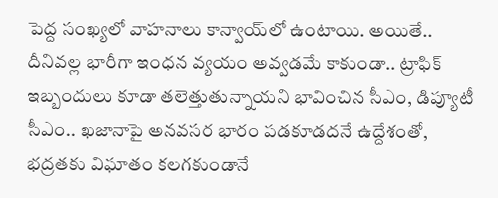పెద్ద సంఖ్యలో వాహనాలు కాన్వాయ్‌లో ఉంటాయి. అయితే.. దీనివల్ల భారీగా ఇంధన వ్యయం అవ్వడమే కాకుండా.. ట్రాఫిక్ ఇబ్బందులు కూడా తలెత్తుతున్నాయని భావించిన సీఎం, డిప్యూటీ సీఎం.. ఖజానాపై అనవసర భారం పడకూడదనే ఉద్దేశంతో, భద్రతకు విఘాతం కలగకుండానే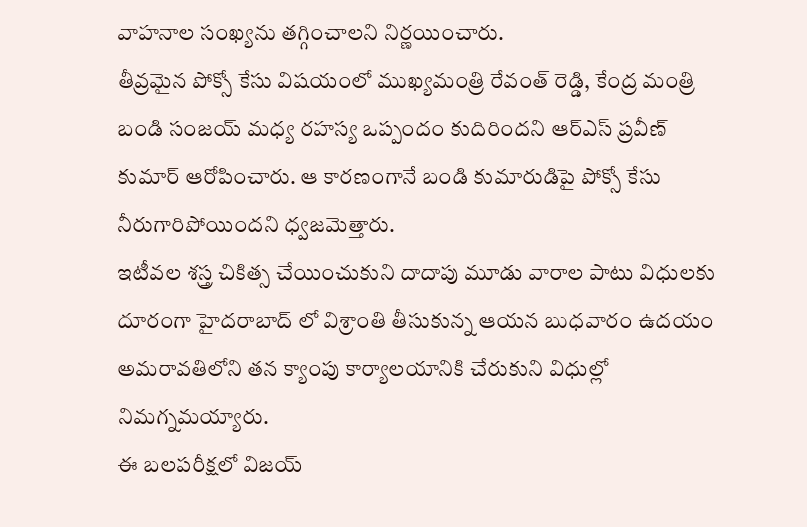వాహనాల సంఖ్యను తగ్గించాలని నిర్ణయించారు.
తీవ్రమైన పోక్సో కేసు విషయంలో ముఖ్యమంత్రి రేవంత్ రెడ్డి, కేంద్ర మంత్రి బండి సంజయ్ మధ్య రహస్య ఒప్పందం కుదిరిందని ఆర్ఎస్ ప్రవీణ్ కుమార్ ఆరోపించారు. ఆ కారణంగానే బండి కుమారుడిపై పోక్సో కేసు నీరుగారిపోయిందని ధ్వజమెత్తారు.
ఇటీవల శస్త్ర చికిత్స చేయించుకుని దాదాపు మూడు వారాల పాటు విధులకు దూరంగా హైదరాబాద్ లో విశ్రాంతి తీసుకున్న ఆయన బుధవారం ఉదయం అమరావతిలోని తన క్యాంపు కార్యాలయానికి చేరుకుని విధుల్లో నిమగ్నమయ్యారు.
ఈ బలపరీక్షలో విజయ్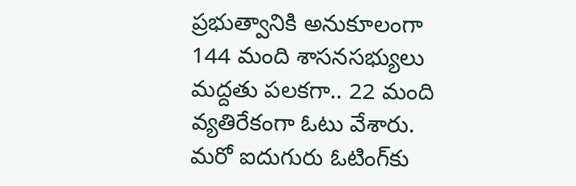ప్రభుత్వానికి అనుకూలంగా 144 మంది శాసనసభ్యులు మద్దతు పలకగా.. 22 మంది వ్యతిరేకంగా ఓటు వేశారు. మరో ఐదుగురు ఓటింగ్‌కు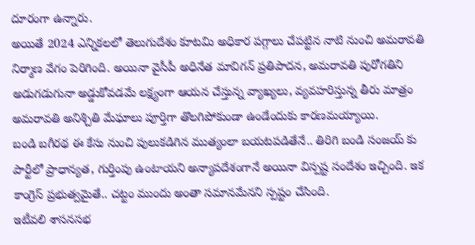దూరంగా ఉన్నారు.
అయితే 2024 ఎన్నికలలో తెలుగుదేశం కూటమి అధికార పగ్గాలు చేపట్టిన నాటి నుంచి అమరావతి నిర్మాణ వేగం పెరిగింది. అయినా వైసీపీ అధినేత మావిగన్ ప్రతిపాదన, అమరావతి పురోగతిని అడుగడుగునా అడ్డుకోవడమే లక్ష్యంగా ఆయన చేస్తున్న వ్యాఖ్యలు, వ్యవహరిస్తున్న తీరు మాత్రం అమరావతి అనిశ్చితి మేఘాలు పూర్తిగా తొలగిపోకుండా ఉండేందుకు కారణమయ్యాయి.
బండి బగీరథ ఈ కేసు నుంచి పులుకడిగిన ముత్యంలా బయటపడితేనే.. తిరిగి బండి సంజయ్ కు పార్టీలో ప్రాధాన్యత, గుర్తింపు ఉంటాయని అన్యాపదేశంగానే అయినా విస్పష్ట సందేశం ఇచ్చింది. ఇక కాంగ్రెస్ ప్రభుత్వమైతే.. చట్టం ముందు అంతా సమానమేనని స్పష్టం చేసింది.
ఇటీవలి శాసనసభ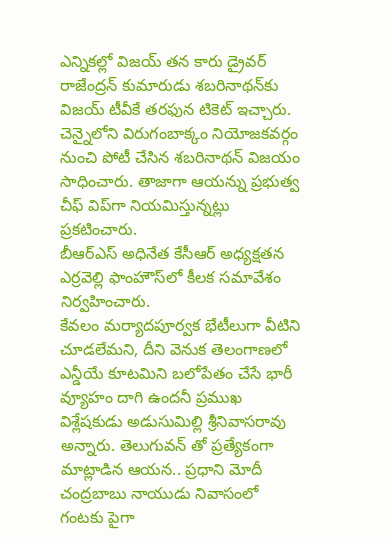ఎన్నికల్లో విజయ్ తన కారు డ్రైవర్‌ రాజేంద్రన్ కుమారుడు శబరినాథన్‌కు విజయ్ టీవీకే తరఫున టికెట్ ఇచ్చారు. చెన్నైలోని విరుగంబాక్కం నియోజకవర్గం నుంచి పోటీ చేసిన శబరినాథన్ విజయం సాధించారు. తాజాగా ఆయన్ను ప్రభుత్వ చీఫ్ విప్‌గా నియమిస్తున్నట్లు ప్రకటించారు.
బీఆర్‌ఎస్ అధినేత కేసీఆర్ అధ్యక్షతన ఎర్రవెల్లి ఫాంహౌస్‌లో కీలక సమావేశం నిర్వహించారు.
కేవలం మర్యాదపూర్వక భేటీలుగా వీటిని చూడలేమని, దీని వెనుక తెలంగాణలో ఎన్డీయే కూటమిని బలోపేతం చేసే భారీ వ్యూహం దాగి ఉందనీ ప్రముఖ విశ్లేషకుడు అడుసుమిల్లి శ్రీనివాసరావు అన్నారు. తెలుగువన్ తో ప్రత్యేకంగా మాట్లాడిన ఆయన.. ప్రధాని మోదీ చంద్రబాబు నాయుడు నివాసంలో గంటకు పైగా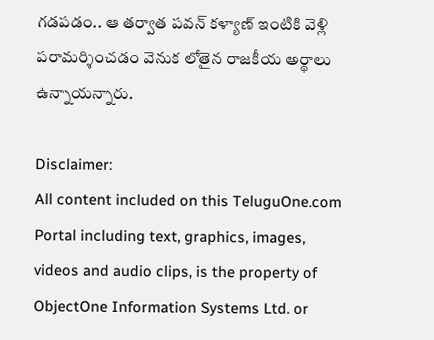గడపడం.. ఆ తర్వాత పవన్ కళ్యాణ్ ఇంటికి వెళ్లి పరామర్శించడం వెనుక లోతైన రాజకీయ అర్థాలు ఉన్నాయన్నారు.

Disclaimer:
All content included on this TeluguOne.com Portal including text, graphics, images, videos and audio clips, is the property of ObjectOne Information Systems Ltd. or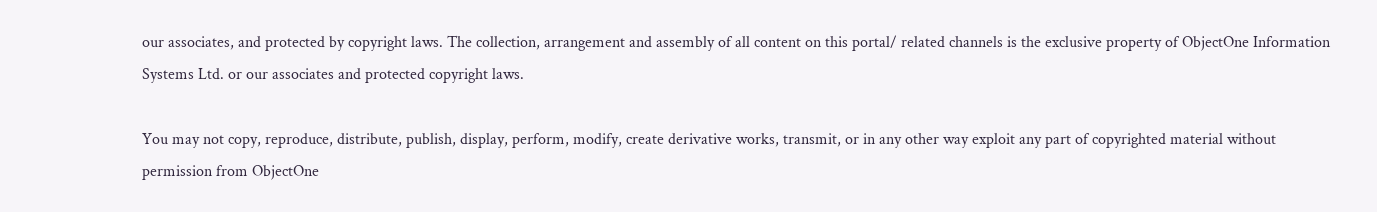our associates, and protected by copyright laws. The collection, arrangement and assembly of all content on this portal/ related channels is the exclusive property of ObjectOne Information Systems Ltd. or our associates and protected copyright laws.

You may not copy, reproduce, distribute, publish, display, perform, modify, create derivative works, transmit, or in any other way exploit any part of copyrighted material without permission from ObjectOne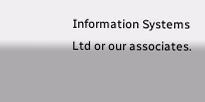Information Systems Ltd or our associates.